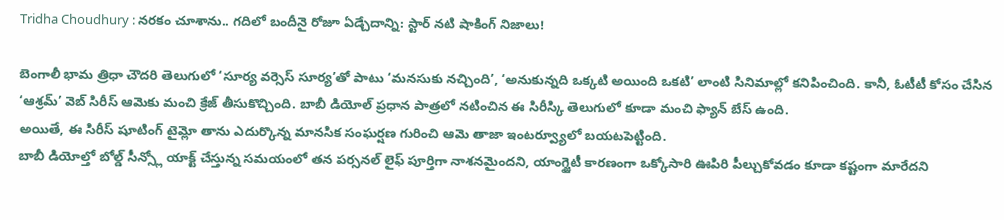Tridha Choudhury : నరకం చూశాను.. గదిలో బందీనై రోజూ ఏడ్చేదాన్ని: స్టార్ నటి షాకింగ్ నిజాలు!

బెంగాలీ భామ త్రిధా చౌదరి తెలుగులో ‘సూర్య వర్సెస్ సూర్య’తో పాటు ‘మనసుకు నచ్చింది’, ‘అనుకున్నది ఒక్కటి అయింది ఒకటి’ లాంటి సినిమాల్లో కనిపించింది. కానీ, ఓటీటీ కోసం చేసిన ‘ఆశ్రమ్’ వెబ్ సిరీస్ ఆమెకు మంచి క్రేజ్ తీసుకొచ్చింది. బాబీ డియోల్ ప్రధాన పాత్రలో నటించిన ఈ సిరీస్కి తెలుగులో కూడా మంచి ఫ్యాన్ బేస్ ఉంది.
అయితే, ఈ సిరీస్ షూటింగ్ టైమ్లో తాను ఎదుర్కొన్న మానసిక సంఘర్షణ గురించి ఆమె తాజా ఇంటర్వ్యూలో బయటపెట్టింది.
బాబీ డియోల్తో బోల్డ్ సీన్స్లో యాక్ట్ చేస్తున్న సమయంలో తన పర్సనల్ లైఫ్ పూర్తిగా నాశనమైందని, యాంగ్జైటీ కారణంగా ఒక్కోసారి ఊపిరి పీల్చుకోవడం కూడా కష్టంగా మారేదని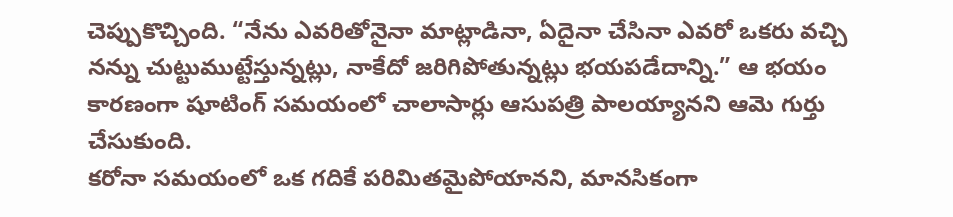చెప్పుకొచ్చింది. “నేను ఎవరితోనైనా మాట్లాడినా, ఏదైనా చేసినా ఎవరో ఒకరు వచ్చి నన్ను చుట్టుముట్టేస్తున్నట్లు, నాకేదో జరిగిపోతున్నట్లు భయపడేదాన్ని.” ఆ భయం కారణంగా షూటింగ్ సమయంలో చాలాసార్లు ఆసుపత్రి పాలయ్యానని ఆమె గుర్తు చేసుకుంది.
కరోనా సమయంలో ఒక గదికే పరిమితమైపోయానని, మానసికంగా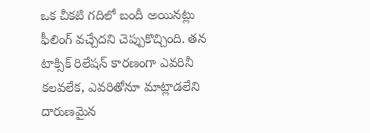ఒక చీకటి గదిలో బందీ అయినట్లు ఫీలింగ్ వచ్చేదని చెప్పుకొచ్చింది. తన టాక్సిక్ రిలేషన్ కారణంగా ఎవరినీ కలవలేక, ఎవరితోనూ మాట్లాడలేని దారుణమైన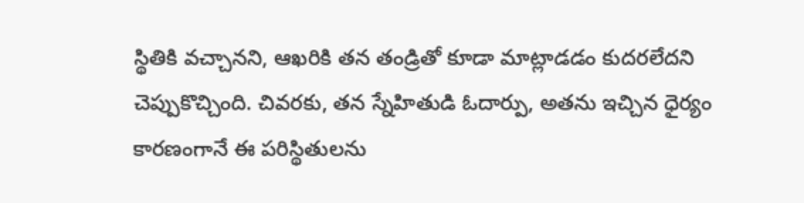స్థితికి వచ్చానని, ఆఖరికి తన తండ్రితో కూడా మాట్లాడడం కుదరలేదని చెప్పుకొచ్చింది. చివరకు, తన స్నేహితుడి ఓదార్పు, అతను ఇచ్చిన ధైర్యం కారణంగానే ఈ పరిస్థితులను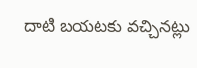దాటి బయటకు వచ్చినట్లు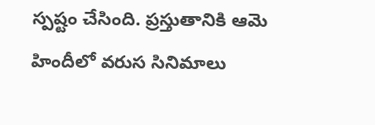స్పష్టం చేసింది. ప్రస్తుతానికి ఆమె హిందీలో వరుస సినిమాలు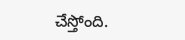చేస్తోంది.